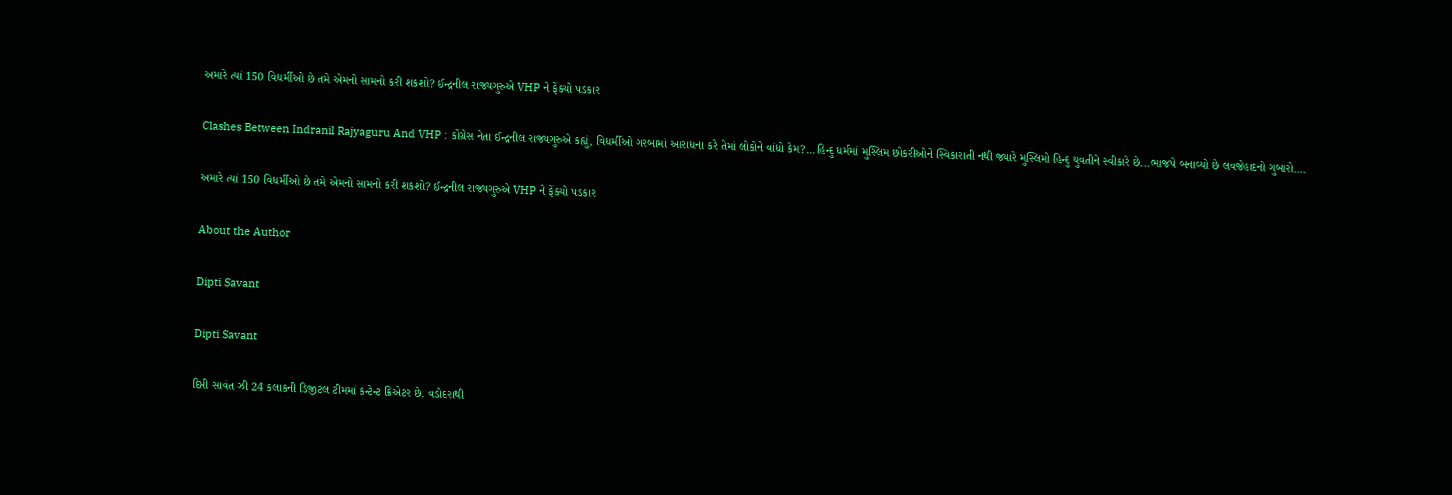અમારે ત્યાં 150 વિધર્મીઓ છે તમે એમનો સામનો કરી શકશો? ઈન્દ્રનીલ રાજ્યગુરુએ VHP ને ફેંક્યો પડકાર

Clashes Between Indranil Rajyaguru And VHP : કોંગ્રેસ નેતા ઈન્દ્રનીલ રાજ્યગુરુએ કહ્યું, વિધર્મીઓ ગરબામાં આરાધના કરે તેમાં લોકોને વાંધો કેમ?...હિન્દુ ધર્મમાં મુસ્લિમ છોકરીઓને સ્વિકારાતી નથી જ્યારે મુસ્લિમો હિન્દુ યુવતીને સ્વીકારે છે...ભાજપે બનાવ્યો છે લવજેહાદનો ગુબારો....

અમારે ત્યાં 150 વિધર્મીઓ છે તમે એમનો સામનો કરી શકશો? ઈન્દ્રનીલ રાજ્યગુરુએ VHP ને ફેંક્યો પડકાર

About the Author

Dipti Savant

Dipti Savant

દિપ્તી સાવંત ઝી 24 કલાકની ડિજીટલ ટીમમાં કન્ટેન્ટ ક્રિએટર છે. વડોદરાથી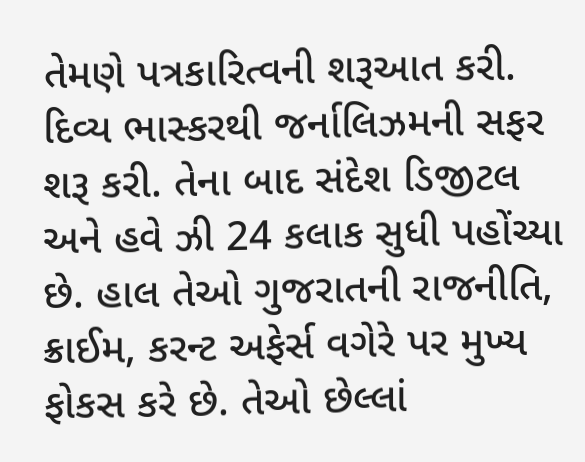તેમણે પત્રકારિત્વની શરૂઆત કરી. દિવ્ય ભાસ્કરથી જર્નાલિઝમની સફર શરૂ કરી. તેના બાદ સંદેશ ડિજીટલ અને હવે ઝી 24 કલાક સુધી પહોંચ્યા છે. હાલ તેઓ ગુજરાતની રાજનીતિ, ક્રાઈમ, કરન્ટ અફેર્સ વગેરે પર મુખ્ય ફોકસ કરે છે. તેઓ છેલ્લાં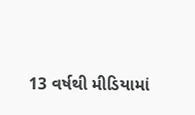13 વર્ષથી મીડિયામાં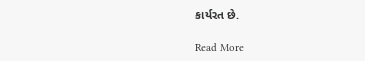કાર્યરત છે.

Read More